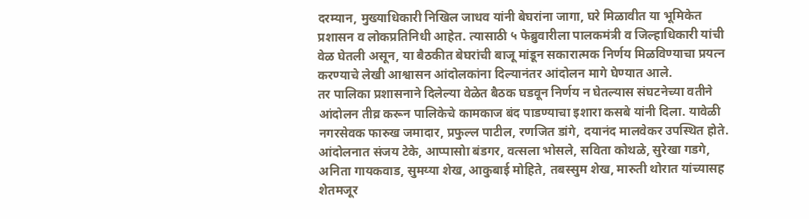दरम्यान, मुख्याधिकारी निखिल जाधव यांनी बेघरांना जागा, घरे मिळावीत या भूमिकेत प्रशासन व लोकप्रतिनिधी आहेत. त्यासाठी ५ फेब्रुवारीला पालकमंत्री व जिल्हाधिकारी यांची वेळ घेतली असून, या बैठकीत बेघरांची बाजू मांडून सकारात्मक निर्णय मिळविण्याचा प्रयत्न करण्याचे लेखी आश्वासन आंदोलकांना दिल्यानंतर आंदोलन मागे घेण्यात आले.
तर पालिका प्रशासनाने दिलेल्या वेळेत बैठक घडवून निर्णय न घेतल्यास संघटनेच्या वतीने आंदोलन तीव्र करून पालिकेचे कामकाज बंद पाडण्याचा इशारा कसबे यांनी दिला. यावेळी नगरसेवक फारुख जमादार, प्रफुल्ल पाटील, रणजित डांगे, दयानंद मालवेकर उपस्थित होते. आंदोलनात संजय टेके, आप्पासोा बंडगर, वत्सला भोसले, सविता कोथळे, सुरेखा गडगे, अनिता गायकवाड, सुमय्या शेख, आकुबाई मोहिते, तबस्सुम शेख, मारुती थोरात यांच्यासह शेतमजूर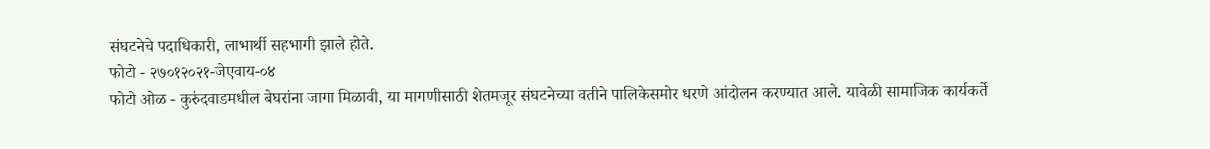संघटनेचे पदाधिकारी, लाभार्थी सहभागी झाले होते.
फोटो - २७०१२०२१-जेएवाय-०४
फोटो ओळ - कुरुंदवाडमधील बेघरांना जागा मिळावी, या मागणीसाठी शेतमजूर संघटनेच्या वतीने पालिकेसमोर धरणे आंदोलन करण्यात आले. यावेळी सामाजिक कार्यकर्ते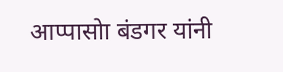आप्पासोा बंडगर यांनी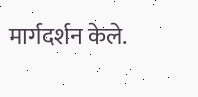मार्गदर्शन केले.